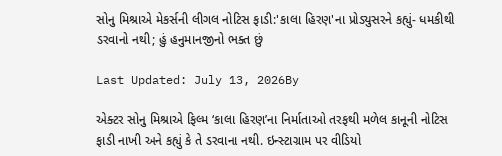સોનુ મિશ્રાએ મેકર્સની લીગલ નોટિસ ફાડી:'કાલા હિરણ'ના પ્રોડ્યુસરને કહ્યું- ધમકીથી ડરવાનો નથી; હું હનુમાનજીનો ભક્ત છું

Last Updated: July 13, 2026By

એક્ટર સોનુ મિશ્રાએ ફિલ્મ ‘કાલા હિરણ’ના નિર્માતાઓ તરફથી મળેલ કાનૂની નોટિસ ફાડી નાખી અને કહ્યું કે તે ડરવાના નથી. ઇન્સ્ટાગ્રામ પર વીડિયો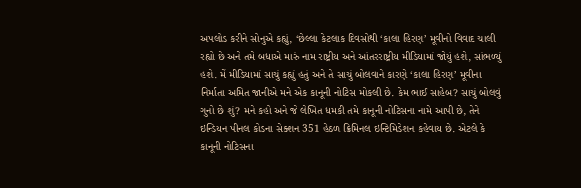અપલોડ કરીને સોનુએ કહ્યું, ‘છેલ્લા કેટલાક દિવસોથી ‘કાલા હિરણ’ મૂવીનો વિવાદ ચાલી રહ્યો છે અને તમે બધાએ મારું નામ રાષ્ટ્રીય અને આંતરરાષ્ટ્રીય મીડિયામાં જોયું હશે, સાંભળ્યું હશે. મેં મીડિયામાં સાચું કહ્યું હતું અને તે સાચું બોલવાને કારણે ‘કાલા હિરણ’ મૂવીના નિર્માતા અમિત જાનીએ મને એક કાનૂની નોટિસ મોકલી છે. કેમ ભાઈ સાહેબ? સાચું બોલવું ગુનો છે શું? મને કહો અને જે લેખિત ધમકી તમે કાનૂની નોટિસના નામે આપી છે, તેને ઇન્ડિયન પીનલ કોડના સેક્શન 351 હેઠળ ક્રિમિનલ ઇન્ટિમિડેશન કહેવાય છે. એટલે કે કાનૂની નોટિસના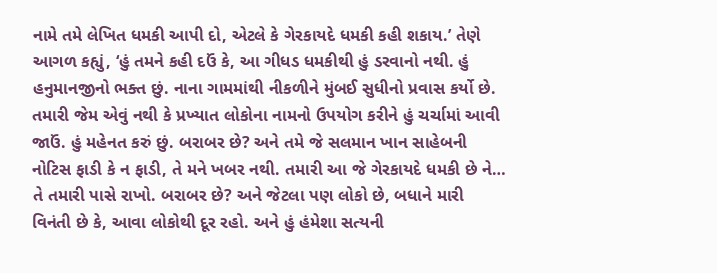નામે તમે લેખિત ધમકી આપી દો, એટલે કે ગેરકાયદે ધમકી કહી શકાય.’ તેણે આગળ કહ્યું, ‘હું તમને કહી દઉં કે, આ ગીધડ ધમકીથી હું ડરવાનો નથી. હું હનુમાનજીનો ભક્ત છું. નાના ગામમાંથી નીકળીને મુંબઈ સુધીનો પ્રવાસ કર્યો છે. તમારી જેમ એવું નથી કે પ્રખ્યાત લોકોના નામનો ઉપયોગ કરીને હું ચર્ચામાં આવી જાઉં. હું મહેનત કરું છું. બરાબર છે? અને તમે જે સલમાન ખાન સાહેબની નોટિસ ફાડી કે ન ફાડી, તે મને ખબર નથી. તમારી આ જે ગેરકાયદે ધમકી છે ને… તે તમારી પાસે રાખો. બરાબર છે? અને જેટલા પણ લોકો છે, બધાને મારી વિનંતી છે કે, આવા લોકોથી દૂર રહો. અને હું હંમેશા સત્યની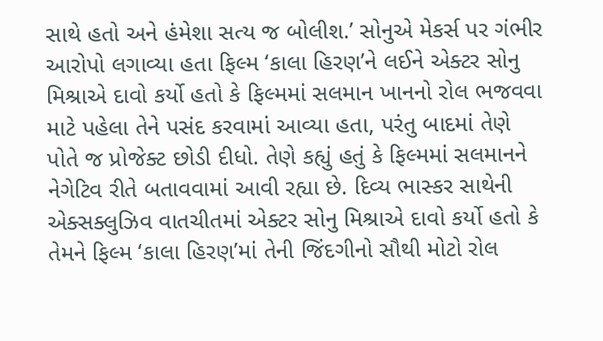સાથે હતો અને હંમેશા સત્ય જ બોલીશ.’ સોનુએ મેકર્સ પર ગંભીર આરોપો લગાવ્યા હતા ફિલ્મ ‘કાલા હિરણ’ને લઈને એક્ટર સોનુ મિશ્રાએ દાવો કર્યો હતો કે ફિલ્મમાં સલમાન ખાનનો રોલ ભજવવા માટે પહેલા તેને પસંદ કરવામાં આવ્યા હતા, પરંતુ બાદમાં તેણે પોતે જ પ્રોજેક્ટ છોડી દીધો. તેણે કહ્યું હતું કે ફિલ્મમાં સલમાનને નેગેટિવ રીતે બતાવવામાં આવી રહ્યા છે. દિવ્ય ભાસ્કર સાથેની એક્સક્લુઝિવ વાતચીતમાં એક્ટર સોનુ મિશ્રાએ દાવો કર્યો હતો કે તેમને ફિલ્મ ‘કાલા હિરણ’માં તેની જિંદગીનો સૌથી મોટો રોલ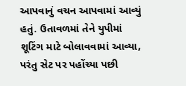આપવાનું વચન આપવામાં આવ્યું હતું. ઉતાવળમાં તેને યુપીમાં શૂટિંગ માટે બોલાવવામાં આવ્યા, પરંતુ સેટ પર પહોંચ્યા પછી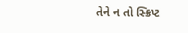તેને ન તો સ્ક્રિપ્ટ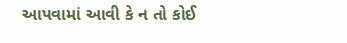આપવામાં આવી કે ન તો કોઈ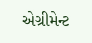એગ્રીમેન્ટ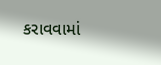કરાવવામાં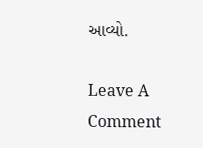આવ્યો.

Leave A Comment